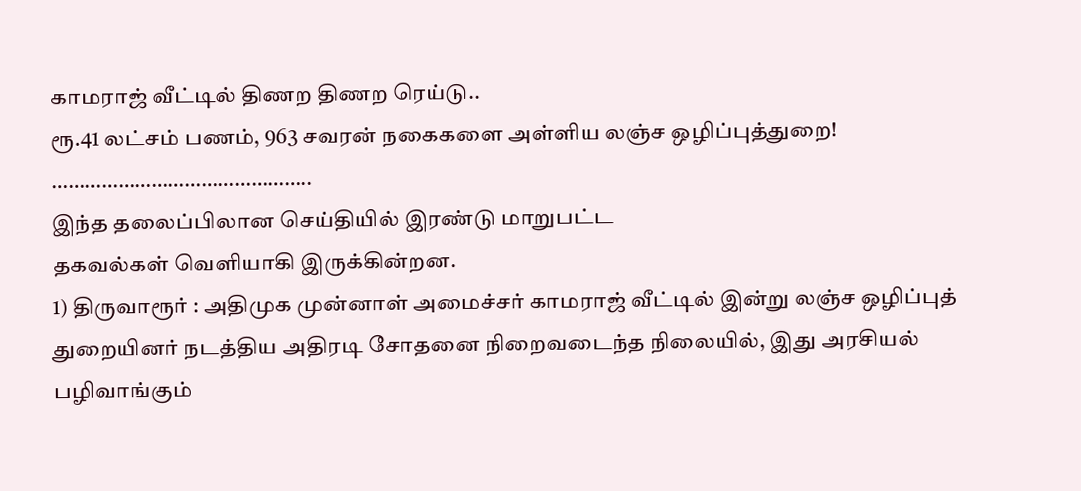காமராஜ் வீட்டில் திணற திணற ரெய்டு..
ரூ.41 லட்சம் பணம், 963 சவரன் நகைகளை அள்ளிய லஞ்ச ஒழிப்புத்துறை!
………………………………………..
இந்த தலைப்பிலான செய்தியில் இரண்டு மாறுபட்ட
தகவல்கள் வெளியாகி இருக்கின்றன.
1) திருவாரூர் : அதிமுக முன்னாள் அமைச்சர் காமராஜ் வீட்டில் இன்று லஞ்ச ஒழிப்புத் துறையினர் நடத்திய அதிரடி சோதனை நிறைவடைந்த நிலையில், இது அரசியல் பழிவாங்கும்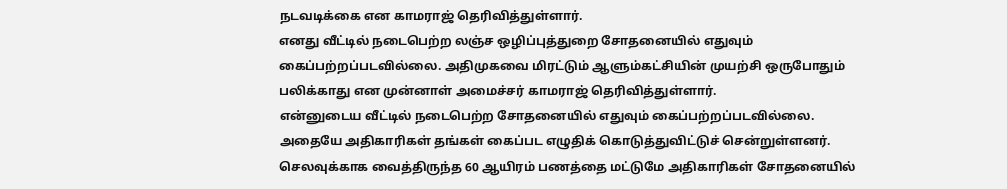நடவடிக்கை என காமராஜ் தெரிவித்துள்ளார்.
எனது வீட்டில் நடைபெற்ற லஞ்ச ஒழிப்புத்துறை சோதனையில் எதுவும் கைப்பற்றப்படவில்லை. அதிமுகவை மிரட்டும் ஆளும்கட்சியின் முயற்சி ஒருபோதும் பலிக்காது என முன்னாள் அமைச்சர் காமராஜ் தெரிவித்துள்ளார்.
என்னுடைய வீட்டில் நடைபெற்ற சோதனையில் எதுவும் கைப்பற்றப்படவில்லை. அதையே அதிகாரிகள் தங்கள் கைப்பட எழுதிக் கொடுத்துவிட்டுச் சென்றுள்ளனர்.
செலவுக்காக வைத்திருந்த 60 ஆயிரம் பணத்தை மட்டுமே அதிகாரிகள் சோதனையில்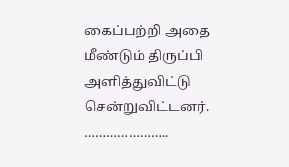கைப்பற்றி அதை மீண்டும் திருப்பி அளித்துவிட்டு சென்றுவிட்டனர்.
…………………..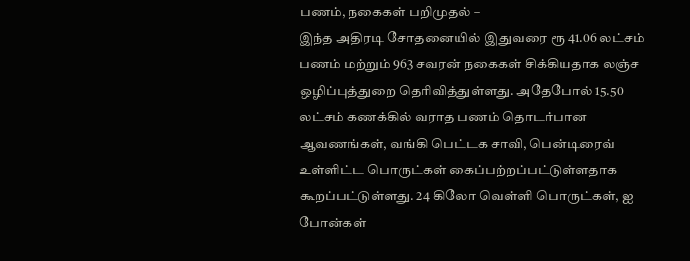பணம், நகைகள் பறிமுதல் –
இந்த அதிரடி சோதனையில் இதுவரை ரூ 41.06 லட்சம் பணம் மற்றும் 963 சவரன் நகைகள் சிக்கியதாக லஞ்ச ஒழிப்புத்துறை தெரிவித்துள்ளது. அதேபோல் 15.50 லட்சம் கணக்கில் வராத பணம் தொடர்பான ஆவணங்கள், வங்கி பெட்டக சாவி, பென்டிரைவ் உள்ளிட்ட பொருட்கள் கைப்பற்றப்பட்டுள்ளதாக கூறப்பட்டுள்ளது. 24 கிலோ வெள்ளி பொருட்கள், ஐ போன்கள்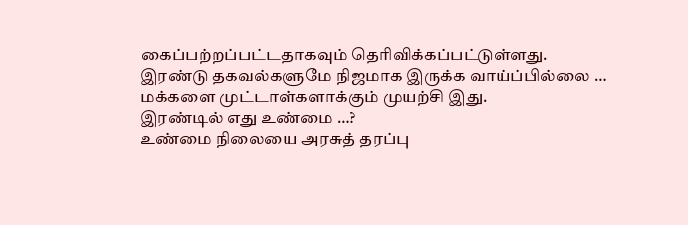கைப்பற்றப்பட்டதாகவும் தெரிவிக்கப்பட்டுள்ளது.
இரண்டு தகவல்களுமே நிஜமாக இருக்க வாய்ப்பில்லை …
மக்களை முட்டாள்களாக்கும் முயற்சி இது.
இரண்டில் எது உண்மை …?
உண்மை நிலையை அரசுத் தரப்பு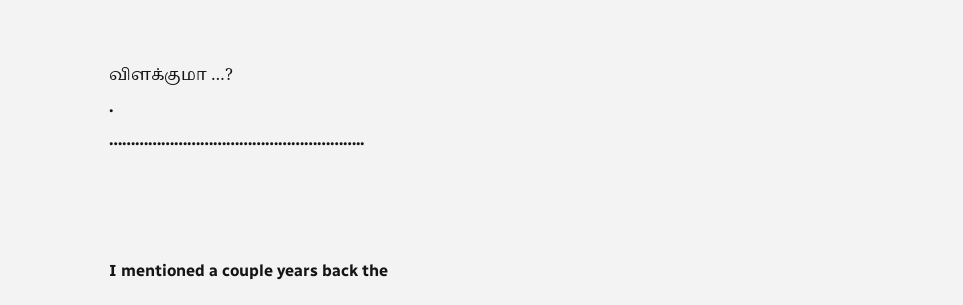விளக்குமா …?
.
…………………………………………………..



I mentioned a couple years back the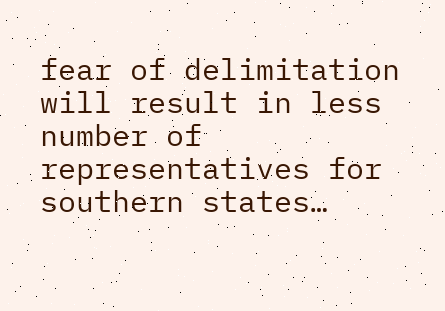fear of delimitation will result in less number of representatives for southern states…